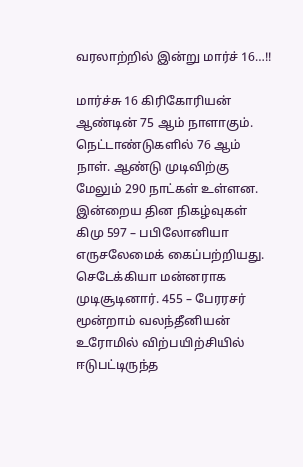வரலாற்றில் இன்று மார்ச் 16…!!

மார்ச்சு 16 கிரிகோரியன் ஆண்டின் 75 ஆம் நாளாகும். நெட்டாண்டுகளில் 76 ஆம் நாள். ஆண்டு முடிவிற்கு மேலும் 290 நாட்கள் உள்ளன. இன்றைய தின நிகழ்வுகள் கிமு 597 – பபிலோனியா எருசலேமைக் கைப்பற்றியது. செடேக்கியா மன்னராக முடிசூடினார். 455 – பேரரசர் மூன்றாம் வலந்தீனியன் உரோமில் விற்பயிற்சியில் ஈடுபட்டிருந்த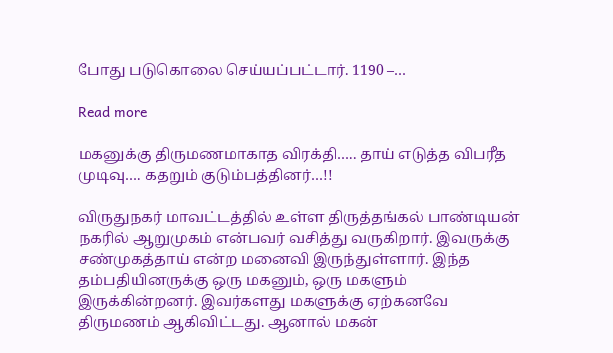போது படுகொலை செய்யப்பட்டார். 1190 –…

Read more

மகனுக்கு திருமணமாகாத விரக்தி….. தாய் எடுத்த விபரீத முடிவு…. கதறும் குடும்பத்தினர்…!!

விருதுநகர் மாவட்டத்தில் உள்ள திருத்தங்கல் பாண்டியன் நகரில் ஆறுமுகம் என்பவர் வசித்து வருகிறார். இவருக்கு சண்முகத்தாய் என்ற மனைவி இருந்துள்ளார். இந்த தம்பதியினருக்கு ஒரு மகனும், ஒரு மகளும் இருக்கின்றனர். இவர்களது மகளுக்கு ஏற்கனவே திருமணம் ஆகிவிட்டது. ஆனால் மகன்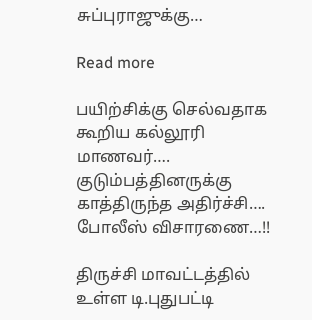சுப்புராஜுக்கு…

Read more

பயிற்சிக்கு செல்வதாக கூறிய கல்லூரி மாணவர்…. குடும்பத்தினருக்கு காத்திருந்த அதிர்ச்சி…. போலீஸ் விசாரணை…!!

திருச்சி மாவட்டத்தில் உள்ள டி.புதுபட்டி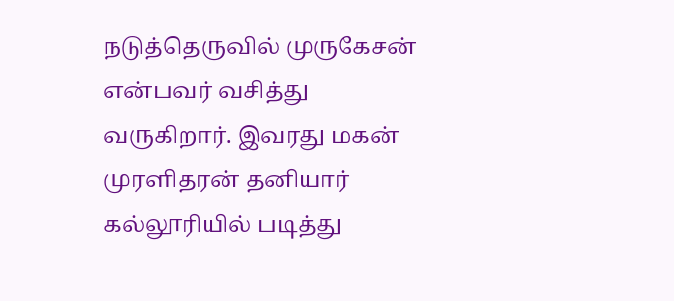நடுத்தெருவில் முருகேசன் என்பவர் வசித்து வருகிறார். இவரது மகன் முரளிதரன் தனியார் கல்லூரியில் படித்து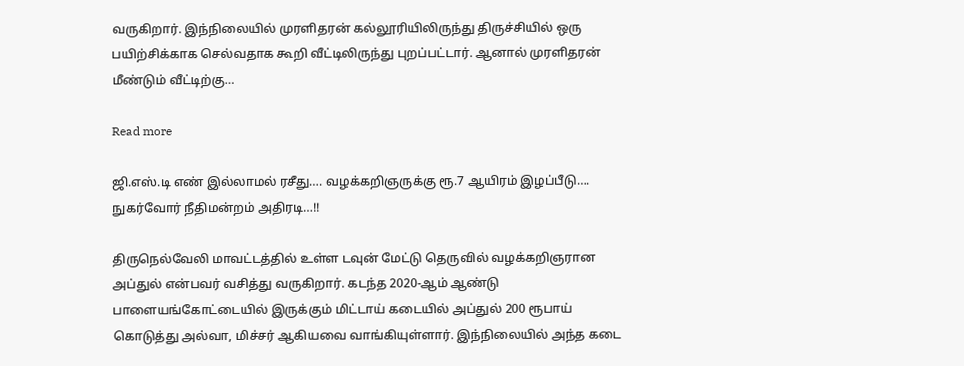வருகிறார். இந்நிலையில் முரளிதரன் கல்லூரியிலிருந்து திருச்சியில் ஒரு பயிற்சிக்காக செல்வதாக கூறி வீட்டிலிருந்து புறப்பட்டார். ஆனால் முரளிதரன் மீண்டும் வீட்டிற்கு…

Read more

ஜி.எஸ்.டி எண் இல்லாமல் ரசீது…. வழக்கறிஞருக்கு ரூ.7 ஆயிரம் இழப்பீடு…. நுகர்வோர் நீதிமன்றம் அதிரடி…!!

திருநெல்வேலி மாவட்டத்தில் உள்ள டவுன் மேட்டு தெருவில் வழக்கறிஞரான அப்துல் என்பவர் வசித்து வருகிறார். கடந்த 2020-ஆம் ஆண்டு பாளையங்கோட்டையில் இருக்கும் மிட்டாய் கடையில் அப்துல் 200 ரூபாய் கொடுத்து அல்வா, மிச்சர் ஆகியவை வாங்கியுள்ளார். இந்நிலையில் அந்த கடை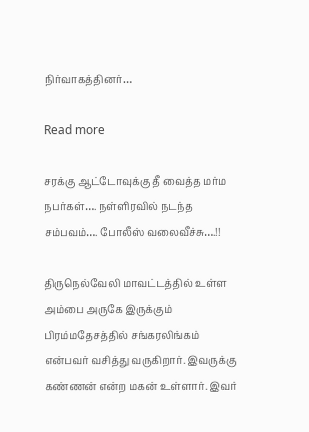நிர்வாகத்தினர்…

Read more

சரக்கு ஆட்டோவுக்கு தீ வைத்த மர்ம நபர்கள்…. நள்ளிரவில் நடந்த சம்பவம்…. போலீஸ் வலைவீச்சு….!!

திருநெல்வேலி மாவட்டத்தில் உள்ள அம்பை அருகே இருக்கும் பிரம்மதேசத்தில் சங்கரலிங்கம் என்பவர் வசித்து வருகிறார். இவருக்கு கண்ணன் என்ற மகன் உள்ளார். இவர்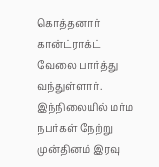கொத்தனார் கான்ட்ராக்ட் வேலை பார்த்து வந்துள்ளார். இந்நிலையில் மர்ம நபர்கள் நேற்று முன்தினம் இரவு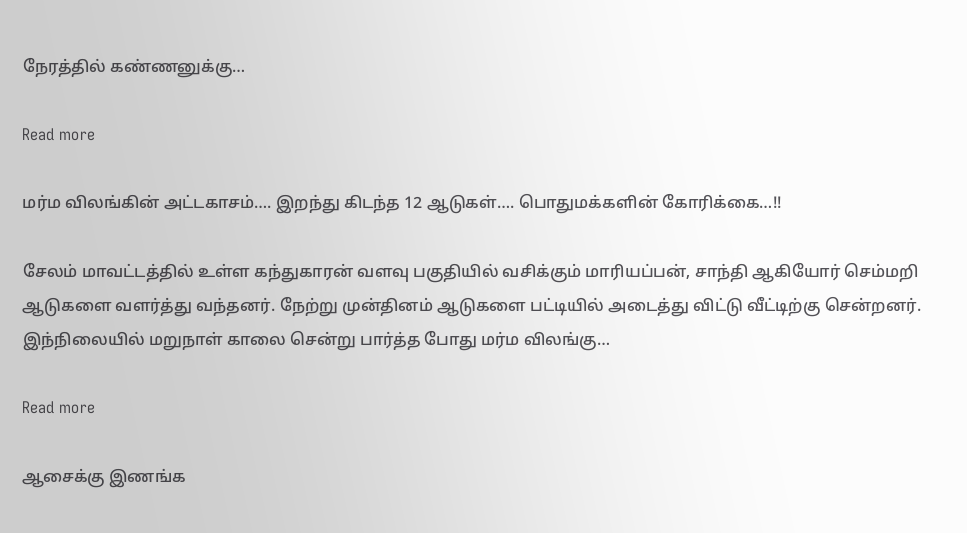நேரத்தில் கண்ணனுக்கு…

Read more

மர்ம விலங்கின் அட்டகாசம்…. இறந்து கிடந்த 12 ஆடுகள்…. பொதுமக்களின் கோரிக்கை…!!

சேலம் மாவட்டத்தில் உள்ள கந்துகாரன் வளவு பகுதியில் வசிக்கும் மாரியப்பன், சாந்தி ஆகியோர் செம்மறி ஆடுகளை வளர்த்து வந்தனர். நேற்று முன்தினம் ஆடுகளை பட்டியில் அடைத்து விட்டு வீட்டிற்கு சென்றனர். இந்நிலையில் மறுநாள் காலை சென்று பார்த்த போது மர்ம விலங்கு…

Read more

ஆசைக்கு இணங்க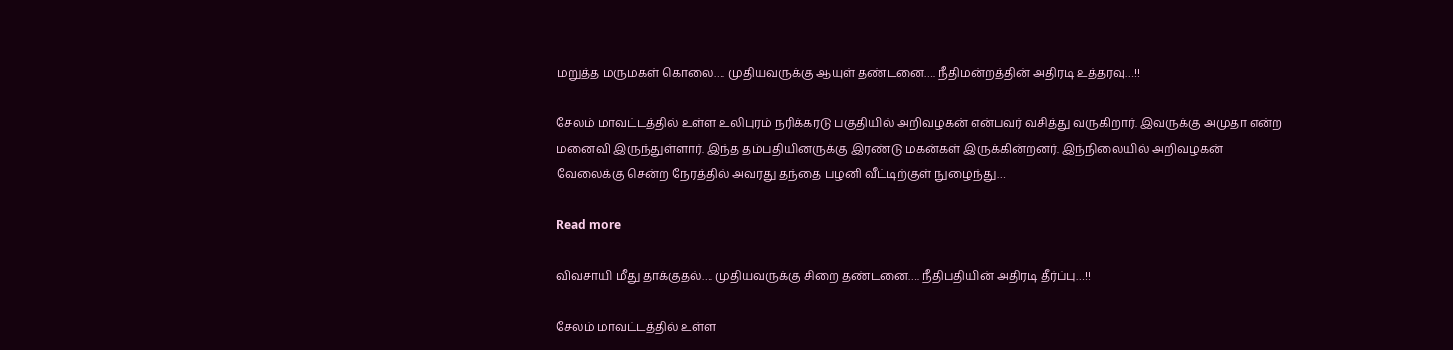மறுத்த மருமகள் கொலை…. முதியவருக்கு ஆயுள் தண்டனை…. நீதிமன்றத்தின் அதிரடி உத்தரவு…!!

சேலம் மாவட்டத்தில் உள்ள உலிபுரம் நரிக்கரடு பகுதியில் அறிவழகன் என்பவர் வசித்து வருகிறார். இவருக்கு அமுதா என்ற மனைவி இருந்துள்ளார். இந்த தம்பதியினருக்கு இரண்டு மகன்கள் இருக்கின்றனர். இந்நிலையில் அறிவழகன் வேலைக்கு சென்ற நேரத்தில் அவரது தந்தை பழனி வீட்டிற்குள் நுழைந்து…

Read more

விவசாயி மீது தாக்குதல்…. முதியவருக்கு சிறை தண்டனை…. நீதிபதியின் அதிரடி தீர்ப்பு…!!

சேலம் மாவட்டத்தில் உள்ள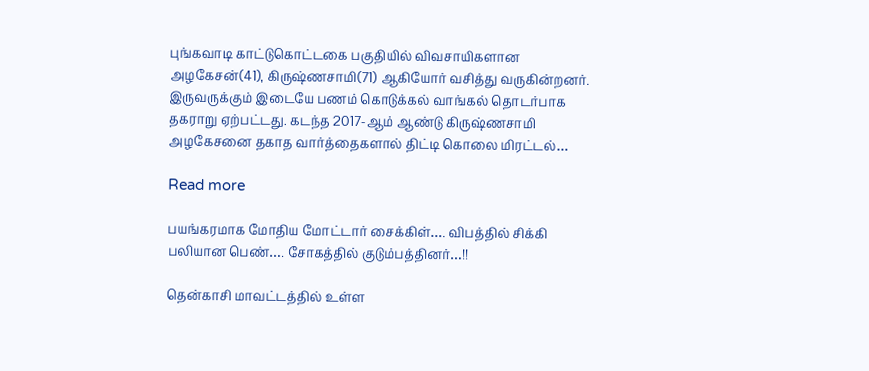புங்கவாடி காட்டுகொட்டகை பகுதியில் விவசாயிகளான அழகேசன்(41), கிருஷ்ணசாமி(71) ஆகியோர் வசித்து வருகின்றனர். இருவருக்கும் இடையே பணம் கொடுக்கல் வாங்கல் தொடர்பாக தகராறு ஏற்பட்டது. கடந்த 2017-ஆம் ஆண்டு கிருஷ்ணசாமி அழகேசனை தகாத வார்த்தைகளால் திட்டி கொலை மிரட்டல்…

Read more

பயங்கரமாக மோதிய மோட்டார் சைக்கிள்…. விபத்தில் சிக்கி பலியான பெண்…. சோகத்தில் குடும்பத்தினர்…!!

தென்காசி மாவட்டத்தில் உள்ள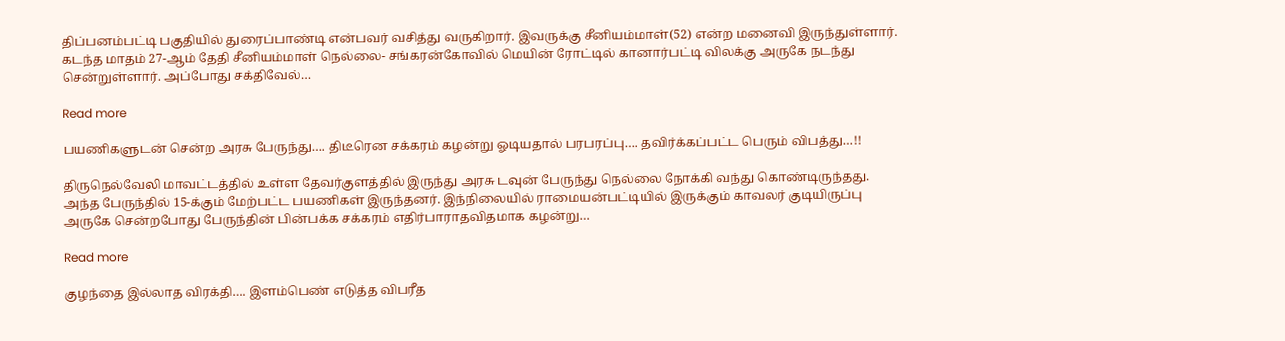திப்பனம்பட்டி பகுதியில் துரைப்பாண்டி என்பவர் வசித்து வருகிறார். இவருக்கு சீனியம்மாள்(52) என்ற மனைவி இருந்துள்ளார். கடந்த மாதம் 27-ஆம் தேதி சீனியம்மாள் நெல்லை- சங்கரன்கோவில் மெயின் ரோட்டில் கானார்பட்டி விலக்கு அருகே நடந்து சென்றுள்ளார். அப்போது சக்திவேல்…

Read more

பயணிகளுடன் சென்ற அரசு பேருந்து…. திடீரென சக்கரம் கழன்று ஓடியதால் பரபரப்பு…. தவிர்க்கப்பட்ட பெரும் விபத்து…!!

திருநெல்வேலி மாவட்டத்தில் உள்ள தேவர்குளத்தில் இருந்து அரசு டவுன் பேருந்து நெல்லை நோக்கி வந்து கொண்டிருந்தது. அந்த பேருந்தில் 15-க்கும் மேற்பட்ட பயணிகள் இருந்தனர். இந்நிலையில் ராமையன்பட்டியில் இருக்கும் காவலர் குடியிருப்பு அருகே சென்றபோது பேருந்தின் பின்பக்க சக்கரம் எதிர்பாராதவிதமாக கழன்று…

Read more

குழந்தை இல்லாத விரக்தி…. இளம்பெண் எடுத்த விபரீத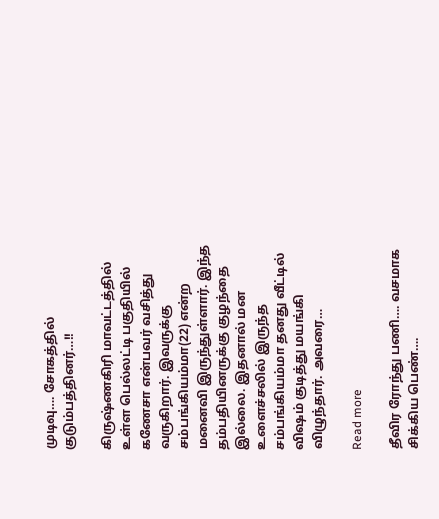முடிவு…. சோகத்தில் குடும்பத்தினர்…!!

கிருஷ்ணகிரி மாவட்டத்தில் உள்ள பெல்லட்டி பகுதியில் கணேசா என்பவர் வசித்து வருகிறார். இவருக்கு சம்பங்கியம்மா(22) என்ற மனைவி இருந்துள்ளார். இந்த தம்பதியினருக்கு குழந்தை இல்லை. இதனால் மன உளைச்சலில் இருந்த சம்பங்கியம்மா தனது வீட்டில் விஷம் குடித்து மயங்கி விழுந்தார். அவரை…

Read more

தீவிர ரோந்து பணி…. வசமாக சிக்கிய பெண்….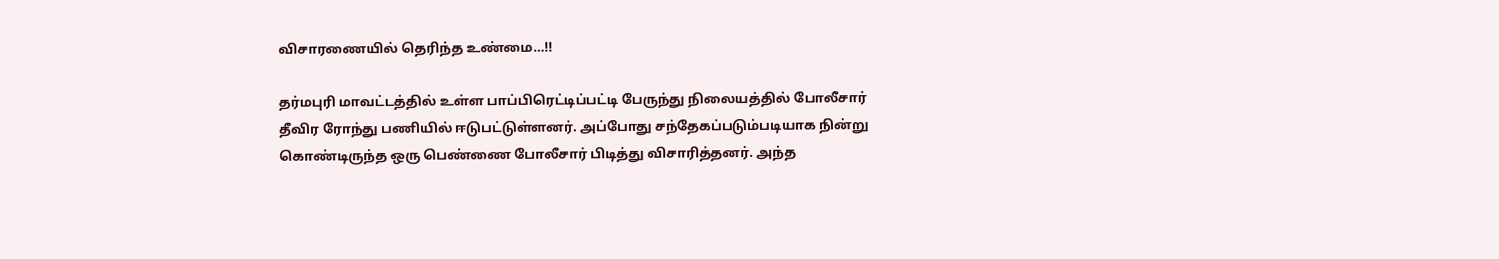விசாரணையில் தெரிந்த உண்மை…!!

தர்மபுரி மாவட்டத்தில் உள்ள பாப்பிரெட்டிப்பட்டி பேருந்து நிலையத்தில் போலீசார் தீவிர ரோந்து பணியில் ஈடுபட்டுள்ளனர். அப்போது சந்தேகப்படும்படியாக நின்று கொண்டிருந்த ஒரு பெண்ணை போலீசார் பிடித்து விசாரித்தனர். அந்த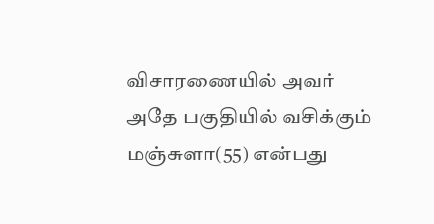விசாரணையில் அவர் அதே பகுதியில் வசிக்கும் மஞ்சுளா(55) என்பது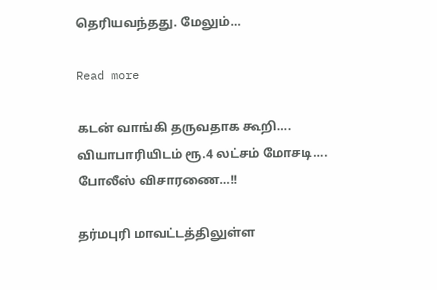தெரியவந்தது. மேலும்…

Read more

கடன் வாங்கி தருவதாக கூறி…. வியாபாரியிடம் ரூ.4 லட்சம் மோசடி…. போலீஸ் விசாரணை…!!

தர்மபுரி மாவட்டத்திலுள்ள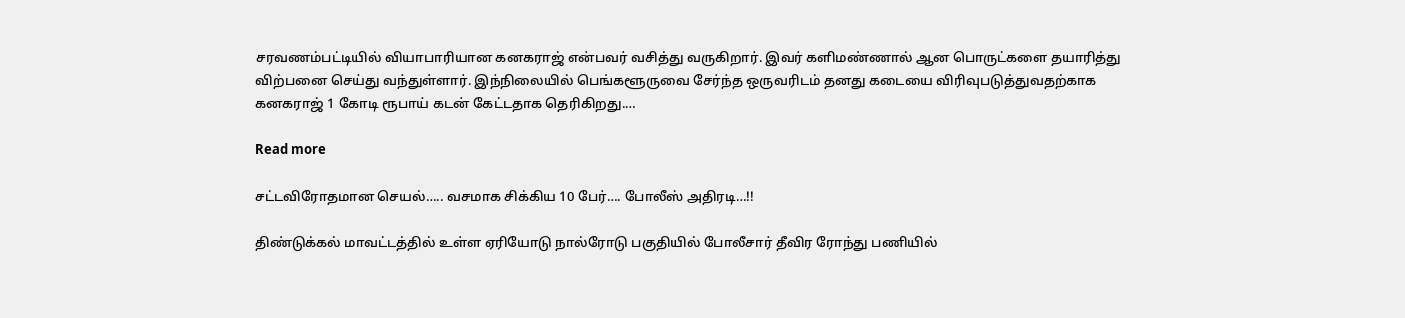சரவணம்பட்டியில் வியாபாரியான கனகராஜ் என்பவர் வசித்து வருகிறார். இவர் களிமண்ணால் ஆன பொருட்களை தயாரித்து விற்பனை செய்து வந்துள்ளார். இந்நிலையில் பெங்களூருவை சேர்ந்த ஒருவரிடம் தனது கடையை விரிவுபடுத்துவதற்காக கனகராஜ் 1 கோடி ரூபாய் கடன் கேட்டதாக தெரிகிறது.…

Read more

சட்டவிரோதமான செயல்….. வசமாக சிக்கிய 10 பேர்…. போலீஸ் அதிரடி…!!

திண்டுக்கல் மாவட்டத்தில் உள்ள ஏரியோடு நால்ரோடு பகுதியில் போலீசார் தீவிர ரோந்து பணியில்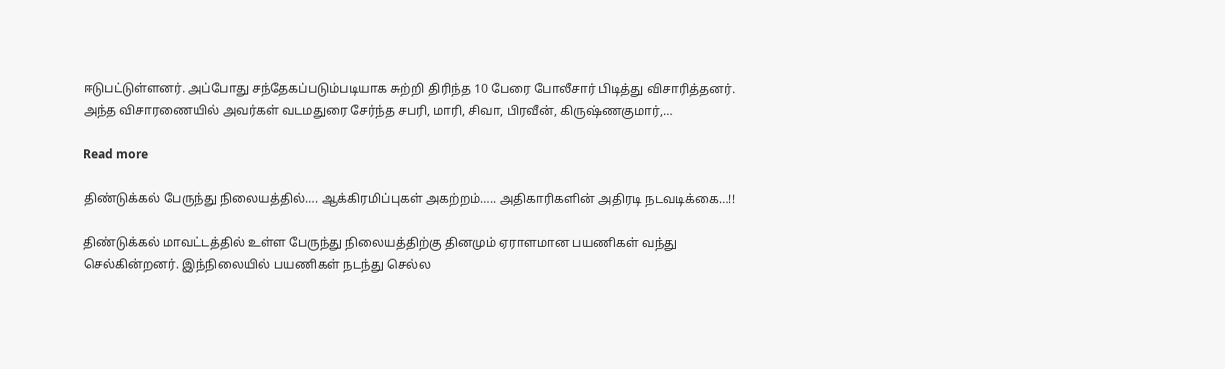ஈடுபட்டுள்ளனர். அப்போது சந்தேகப்படும்படியாக சுற்றி திரிந்த 10 பேரை போலீசார் பிடித்து விசாரித்தனர். அந்த விசாரணையில் அவர்கள் வடமதுரை சேர்ந்த சபரி, மாரி, சிவா, பிரவீன், கிருஷ்ணகுமார்,…

Read more

திண்டுக்கல் பேருந்து நிலையத்தில்…. ஆக்கிரமிப்புகள் அகற்றம்….. அதிகாரிகளின் அதிரடி நடவடிக்கை…!!

திண்டுக்கல் மாவட்டத்தில் உள்ள பேருந்து நிலையத்திற்கு தினமும் ஏராளமான பயணிகள் வந்து செல்கின்றனர். இந்நிலையில் பயணிகள் நடந்து செல்ல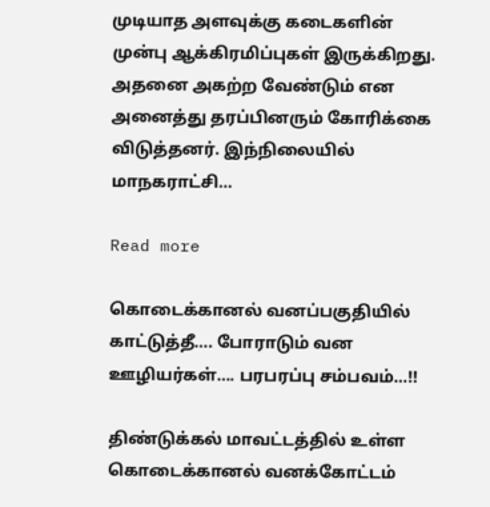முடியாத அளவுக்கு கடைகளின் முன்பு ஆக்கிரமிப்புகள் இருக்கிறது. அதனை அகற்ற வேண்டும் என அனைத்து தரப்பினரும் கோரிக்கை விடுத்தனர். இந்நிலையில் மாநகராட்சி…

Read more

கொடைக்கானல் வனப்பகுதியில் காட்டுத்தீ…. போராடும் வன ஊழியர்கள்…. பரபரப்பு சம்பவம்…!!

திண்டுக்கல் மாவட்டத்தில் உள்ள கொடைக்கானல் வனக்கோட்டம்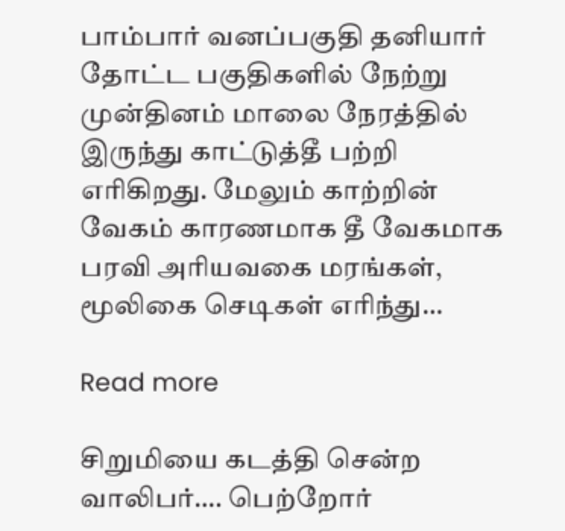பாம்பார் வனப்பகுதி தனியார் தோட்ட பகுதிகளில் நேற்று முன்தினம் மாலை நேரத்தில் இருந்து காட்டுத்தீ பற்றி எரிகிறது. மேலும் காற்றின் வேகம் காரணமாக தீ வேகமாக பரவி அரியவகை மரங்கள், மூலிகை செடிகள் எரிந்து…

Read more

சிறுமியை கடத்தி சென்ற வாலிபர்…. பெற்றோர்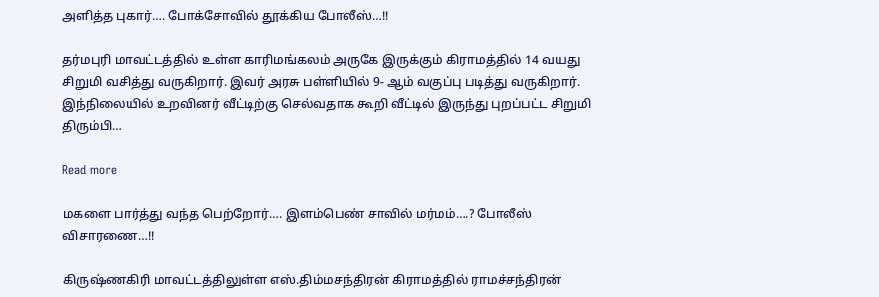அளித்த புகார்…. போக்சோவில் தூக்கிய போலீஸ்…!!

தர்மபுரி மாவட்டத்தில் உள்ள காரிமங்கலம் அருகே இருக்கும் கிராமத்தில் 14 வயது சிறுமி வசித்து வருகிறார். இவர் அரசு பள்ளியில் 9- ஆம் வகுப்பு படித்து வருகிறார். இந்நிலையில் உறவினர் வீட்டிற்கு செல்வதாக கூறி வீட்டில் இருந்து புறப்பட்ட சிறுமி திரும்பி…

Read more

மகளை பார்த்து வந்த பெற்றோர்…. இளம்பெண் சாவில் மர்மம்….? போலீஸ் விசாரணை…!!

கிருஷ்ணகிரி மாவட்டத்திலுள்ள எஸ்.திம்மசந்திரன் கிராமத்தில் ராமச்சந்திரன்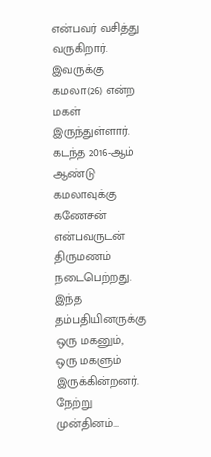என்பவர் வசித்து வருகிறார். இவருக்கு கமலா(26) என்ற மகள் இருந்துள்ளார். கடந்த 2016-ஆம் ஆண்டு கமலாவுக்கு கணேசன் என்பவருடன் திருமணம் நடைபெற்றது. இந்த தம்பதியினருக்கு ஒரு மகனும், ஒரு மகளும் இருக்கின்றனர். நேற்று முன்தினம்…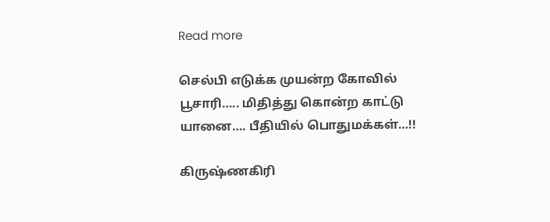Read more

செல்பி எடுக்க முயன்ற கோவில் பூசாரி….. மிதித்து கொன்ற காட்டு யானை…. பீதியில் பொதுமக்கள்…!!

கிருஷ்ணகிரி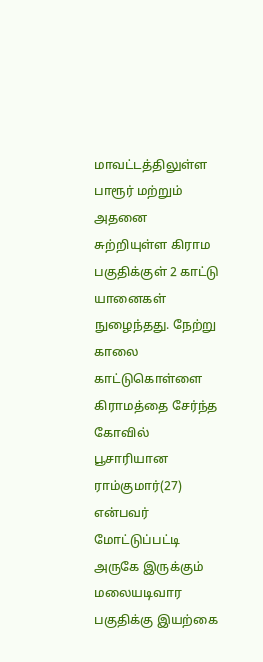மாவட்டத்திலுள்ள பாரூர் மற்றும் அதனை சுற்றியுள்ள கிராம பகுதிக்குள் 2 காட்டு யானைகள் நுழைந்தது. நேற்று காலை காட்டுகொள்ளை கிராமத்தை சேர்ந்த கோவில் பூசாரியான ராம்குமார்(27) என்பவர் மோட்டுப்பட்டி அருகே இருக்கும் மலையடிவார பகுதிக்கு இயற்கை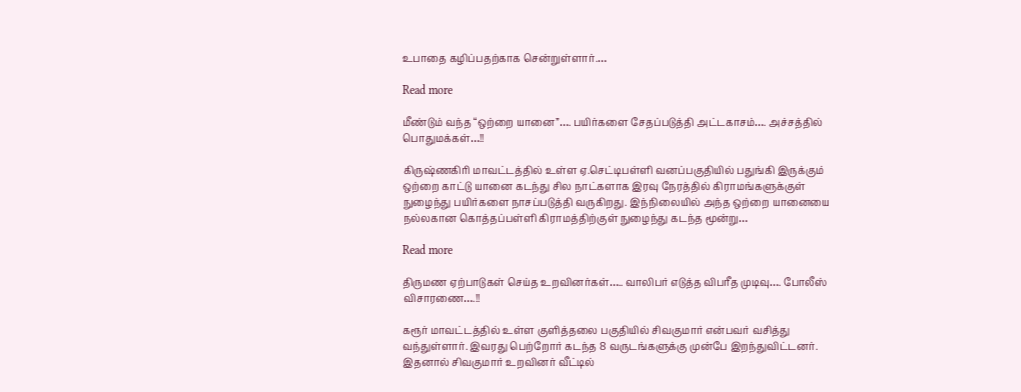உபாதை கழிப்பதற்காக சென்றுள்ளார்.…

Read more

மீண்டும் வந்த “ஒற்றை யானை”…. பயிர்களை சேதப்படுத்தி அட்டகாசம்…. அச்சத்தில் பொதுமக்கள்…!!

கிருஷ்ணகிரி மாவட்டத்தில் உள்ள ஏ.செட்டிபள்ளி வனப்பகுதியில் பதுங்கி இருக்கும் ஒற்றை காட்டு யானை கடந்து சில நாட்களாக இரவு நேரத்தில் கிராமங்களுக்குள் நுழைந்து பயிர்களை நாசப்படுத்தி வருகிறது. இந்நிலையில் அந்த ஒற்றை யானையை நல்லகான கொத்தப்பள்ளி கிராமத்திற்குள் நுழைந்து கடந்த மூன்று…

Read more

திருமண ஏற்பாடுகள் செய்த உறவினர்கள்….. வாலிபர் எடுத்த விபரீத முடிவு…. போலீஸ் விசாரணை….!!

கரூர் மாவட்டத்தில் உள்ள குளித்தலை பகுதியில் சிவகுமார் என்பவர் வசித்து வந்துள்ளார். இவரது பெற்றோர் கடந்த 8 வருடங்களுக்கு முன்பே இறந்துவிட்டனர். இதனால் சிவகுமார் உறவினர் வீட்டில்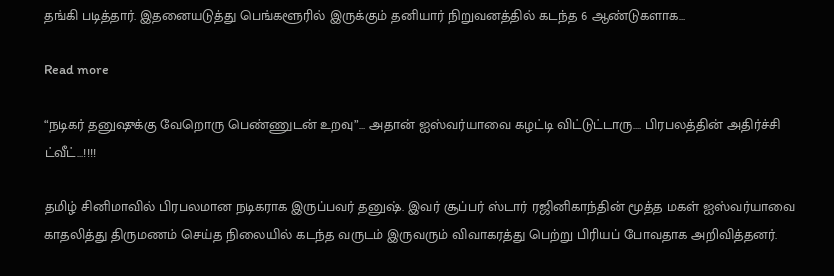தங்கி படித்தார். இதனையடுத்து பெங்களூரில் இருக்கும் தனியார் நிறுவனத்தில் கடந்த 6 ஆண்டுகளாக…

Read more

“நடிகர் தனுஷுக்கு வேறொரு பெண்ணுடன் உறவு”… அதான் ஐஸ்வர்யாவை கழட்டி விட்டுட்டாரு…. பிரபலத்தின் அதிர்ச்சி ட்வீட்…!!!!

தமிழ் சினிமாவில் பிரபலமான நடிகராக இருப்பவர் தனுஷ். இவர் சூப்பர் ஸ்டார் ரஜினிகாந்தின் மூத்த மகள் ஐஸ்வர்யாவை காதலித்து திருமணம் செய்த நிலையில் கடந்த வருடம் இருவரும் விவாகரத்து பெற்று பிரியப் போவதாக அறிவித்தனர்.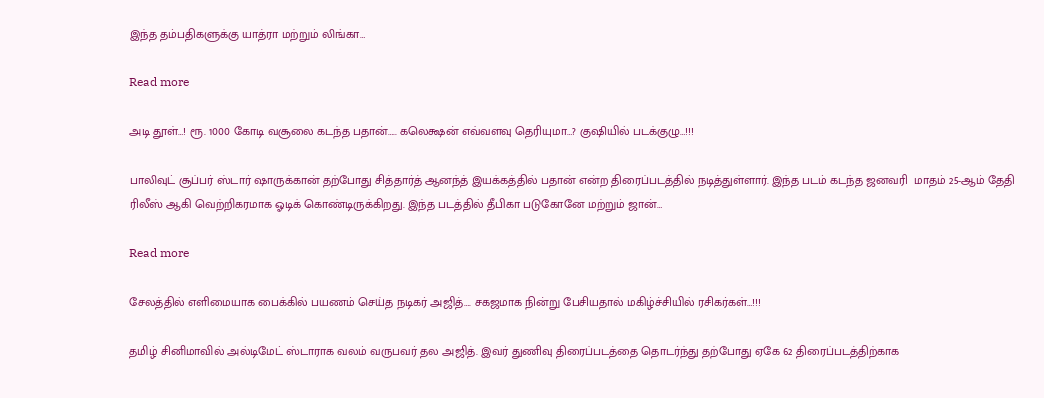இந்த தம்பதிகளுக்கு யாத்ரா மற்றும் லிங்கா…

Read more

அடி தூள்…! ரூ. 1000 கோடி வசூலை கடந்த பதான்….. கலெக்ஷன் எவ்வளவு தெரியுமா…? குஷியில் படக்குழு…!!!

பாலிவுட் சூப்பர் ஸ்டார் ஷாருக்கான் தற்போது சித்தார்த் ஆனந்த் இயக்கத்தில் பதான் என்ற திரைப்படத்தில் நடித்துள்ளார். இந்த படம் கடந்த ஜனவரி  மாதம் 25-ஆம் தேதி ரிலீஸ் ஆகி வெற்றிகரமாக ஓடிக் கொண்டிருக்கிறது. இந்த படத்தில் தீபிகா படுகோனே மற்றும் ஜான்…

Read more

சேலத்தில் எளிமையாக பைக்கில் பயணம் செய்த நடிகர் அஜித்…. சகஜமாக நின்று பேசியதால் மகிழ்ச்சியில் ரசிகர்கள்…!!!

தமிழ் சினிமாவில் அல்டிமேட் ஸ்டாராக வலம் வருபவர் தல அஜித். இவர் துணிவு திரைப்படத்தை தொடர்ந்து தற்போது ஏகே 62 திரைப்படத்திற்காக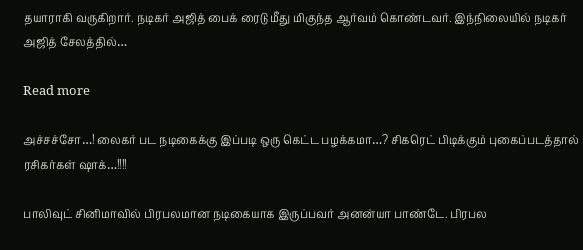தயாராகி வருகிறார். நடிகர் அஜித் பைக் ரைடு மீது மிகுந்த ஆர்வம் கொண்டவர். இந்நிலையில் நடிகர் அஜித் சேலத்தில்…

Read more

அச்சச்சோ…! லைகர் பட நடிகைக்கு இப்படி ஒரு கெட்ட பழக்கமா…? சிகரெட் பிடிக்கும் புகைப்படத்தால் ரசிகர்கள் ஷாக்…!!!!

பாலிவுட் சினிமாவில் பிரபலமான நடிகையாக இருப்பவர் அனன்யா பாண்டே. பிரபல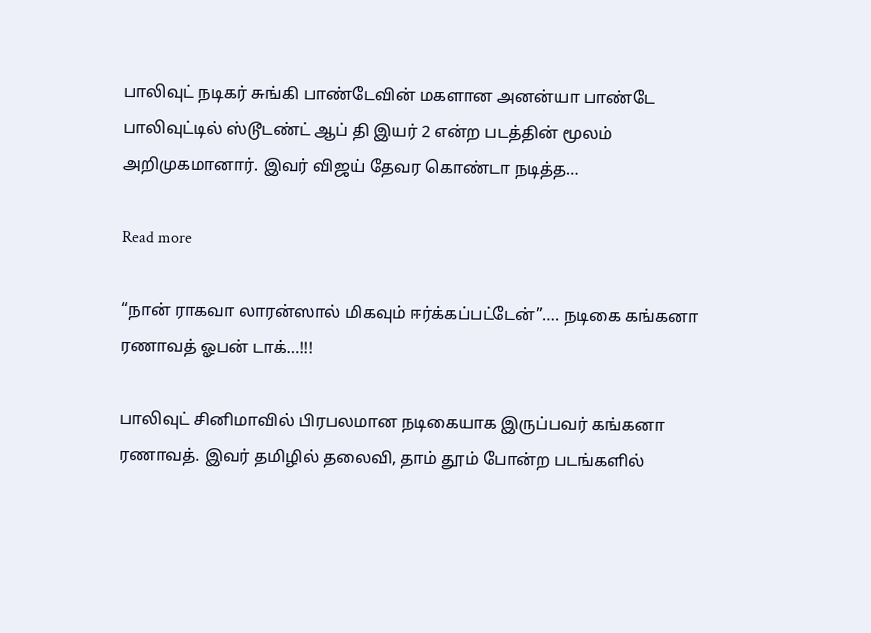பாலிவுட் நடிகர் சுங்கி பாண்டேவின் மகளான அனன்யா பாண்டே பாலிவுட்டில் ஸ்டூடண்ட் ஆப் தி இயர் 2 என்ற படத்தின் மூலம் அறிமுகமானார். இவர் விஜய் தேவர கொண்டா நடித்த…

Read more

“நான் ராகவா லாரன்ஸால் மிகவும் ஈர்க்கப்பட்டேன்”…. நடிகை கங்கனா ரணாவத் ஓபன் டாக்…!!!

பாலிவுட் சினிமாவில் பிரபலமான நடிகையாக இருப்பவர் கங்கனா ரணாவத். இவர் தமிழில் தலைவி, தாம் தூம் போன்ற படங்களில்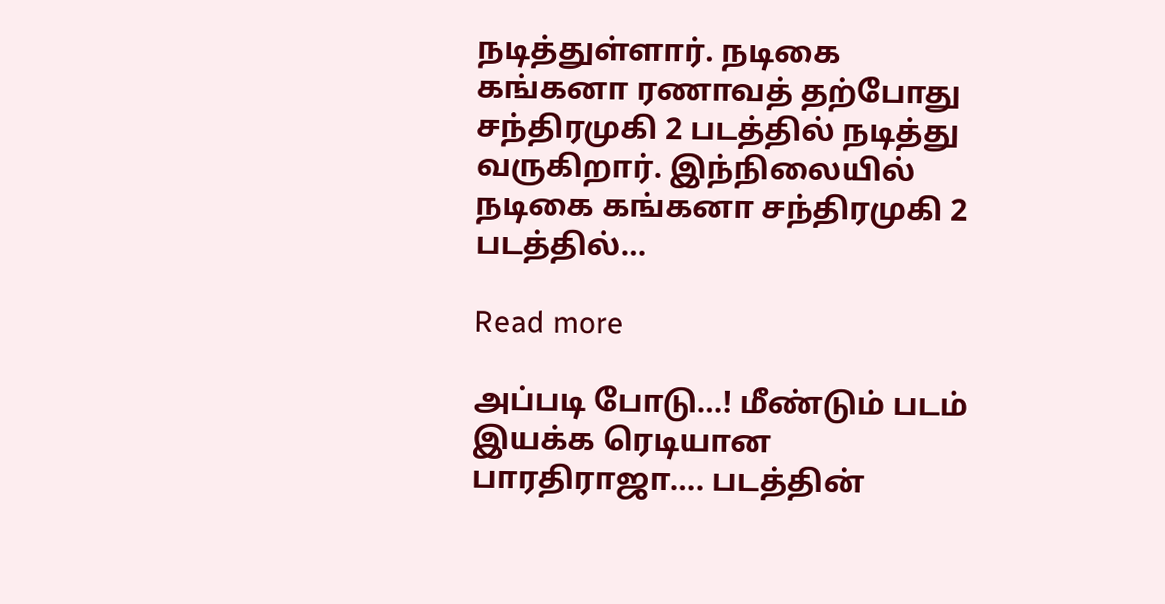நடித்துள்ளார். நடிகை கங்கனா ரணாவத் தற்போது சந்திரமுகி 2 படத்தில் நடித்து வருகிறார். இந்நிலையில் நடிகை கங்கனா சந்திரமுகி 2 படத்தில்…

Read more

அப்படி போடு…! மீண்டும் படம் இயக்க ரெடியான பாரதிராஜா…. படத்தின்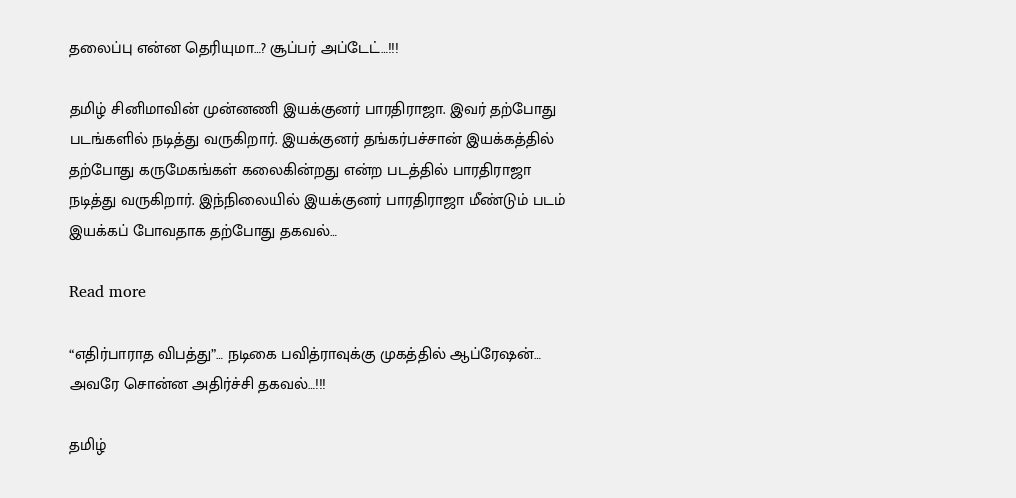தலைப்பு என்ன தெரியுமா…? சூப்பர் அப்டேட்…!!!

தமிழ் சினிமாவின் முன்னணி இயக்குனர் பாரதிராஜா. இவர் தற்போது படங்களில் நடித்து வருகிறார். இயக்குனர் தங்கர்பச்சான் இயக்கத்தில் தற்போது கருமேகங்கள் கலைகின்றது என்ற படத்தில் பாரதிராஜா நடித்து வருகிறார். இந்நிலையில் இயக்குனர் பாரதிராஜா மீண்டும் படம் இயக்கப் போவதாக தற்போது தகவல்…

Read more

“எதிர்பாராத விபத்து”… நடிகை பவித்ராவுக்கு முகத்தில் ஆப்ரேஷன்… அவரே சொன்ன அதிர்ச்சி தகவல்…!!!

தமிழ்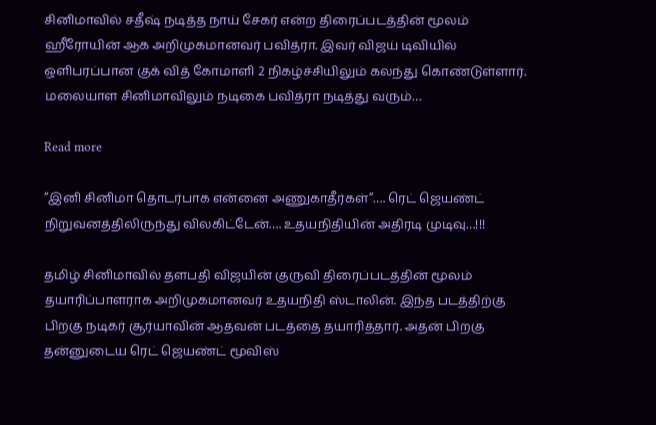சினிமாவில் சதீஷ் நடித்த நாய் சேகர் என்ற திரைப்படத்தின் மூலம் ஹீரோயின் ஆக அறிமுகமானவர் பவித்ரா. இவர் விஜய் டிவியில் ஒளிபரப்பான குக் வித் கோமாளி 2 நிகழ்ச்சியிலும் கலந்து கொண்டுள்ளார். மலையாள சினிமாவிலும் நடிகை பவித்ரா நடித்து வரும்…

Read more

“இனி சினிமா தொடர்பாக என்னை அணுகாதீர்கள்”…. ரெட் ஜெயண்ட் நிறுவனத்திலிருந்து விலகிட்டேன்…. உதயநிதியின் அதிரடி முடிவு…!!!

தமிழ் சினிமாவில் தளபதி விஜயின் குருவி திரைப்படத்தின் மூலம் தயாரிப்பாளராக அறிமுகமானவர் உதயநிதி ஸ்டாலின். இந்த படத்திற்கு பிறகு நடிகர் சூர்யாவின் ஆதவன் படத்தை தயாரித்தார். அதன் பிறகு தன்னுடைய ரெட் ஜெயண்ட் மூவிஸ்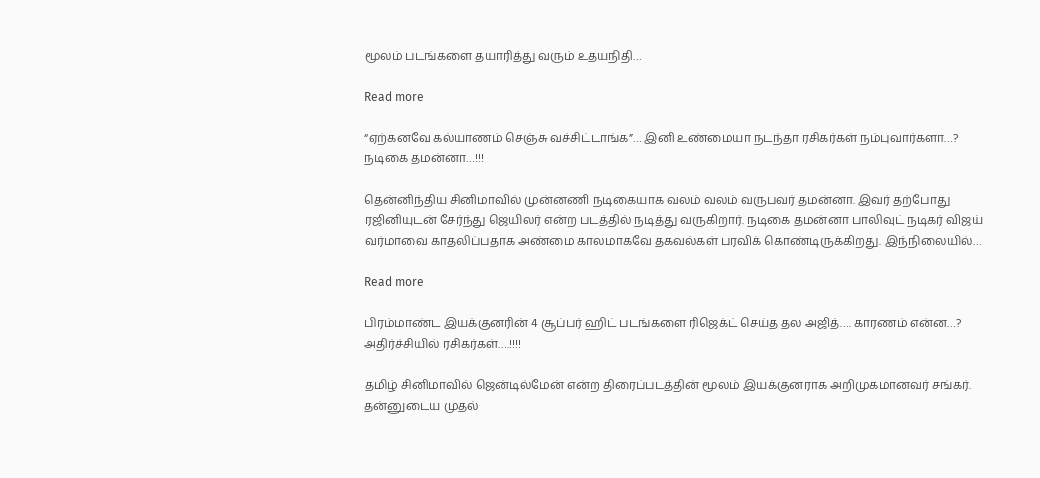மூலம் படங்களை தயாரித்து வரும் உதயநிதி…

Read more

“ஏற்கனவே கல்யாணம் செஞ்சு வச்சிட்டாங்க”… இனி உண்மையா நடந்தா ரசிகர்கள் நம்புவார்களா…? நடிகை தமன்னா…!!!

தென்னிந்திய சினிமாவில் முன்னணி நடிகையாக வலம் வலம் வருபவர் தமன்னா. இவர் தற்போது ரஜினியுடன் சேர்ந்து ஜெயிலர் என்ற படத்தில் நடித்து வருகிறார். நடிகை தமன்னா பாலிவுட் நடிகர் விஜய் வர்மாவை காதலிப்பதாக அண்மை காலமாகவே தகவல்கள் பரவிக் கொண்டிருக்கிறது. இந்நிலையில்…

Read more

பிரம்மாண்ட இயக்குனரின் 4 சூப்பர் ஹிட் படங்களை ரிஜெக்ட் செய்த தல அஜித்…. காரணம் என்ன…? அதிர்ச்சியில் ரசிகர்கள்….!!!!

தமிழ் சினிமாவில் ஜென்டில்மேன் என்ற திரைப்படத்தின் மூலம் இயக்குனராக அறிமுகமானவர் சங்கர். தன்னுடைய முதல்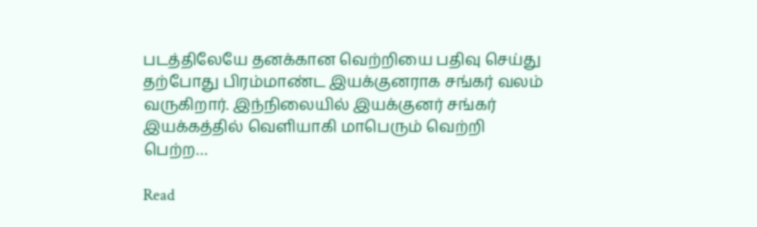படத்திலேயே தனக்கான வெற்றியை பதிவு செய்து தற்போது பிரம்மாண்ட இயக்குனராக சங்கர் வலம் வருகிறார். இந்நிலையில் இயக்குனர் சங்கர் இயக்கத்தில் வெளியாகி மாபெரும் வெற்றி பெற்ற…

Read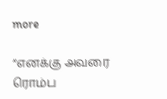more

“எனக்கு அவரை ரொம்ப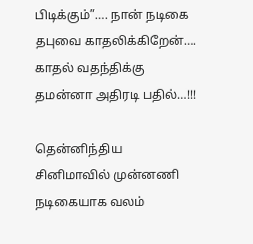பிடிக்கும்”…. நான் நடிகை தபுவை காதலிக்கிறேன்…. காதல் வதந்திக்கு தமன்னா அதிரடி பதில்…!!!

தென்னிந்திய சினிமாவில் முன்னணி நடிகையாக வலம்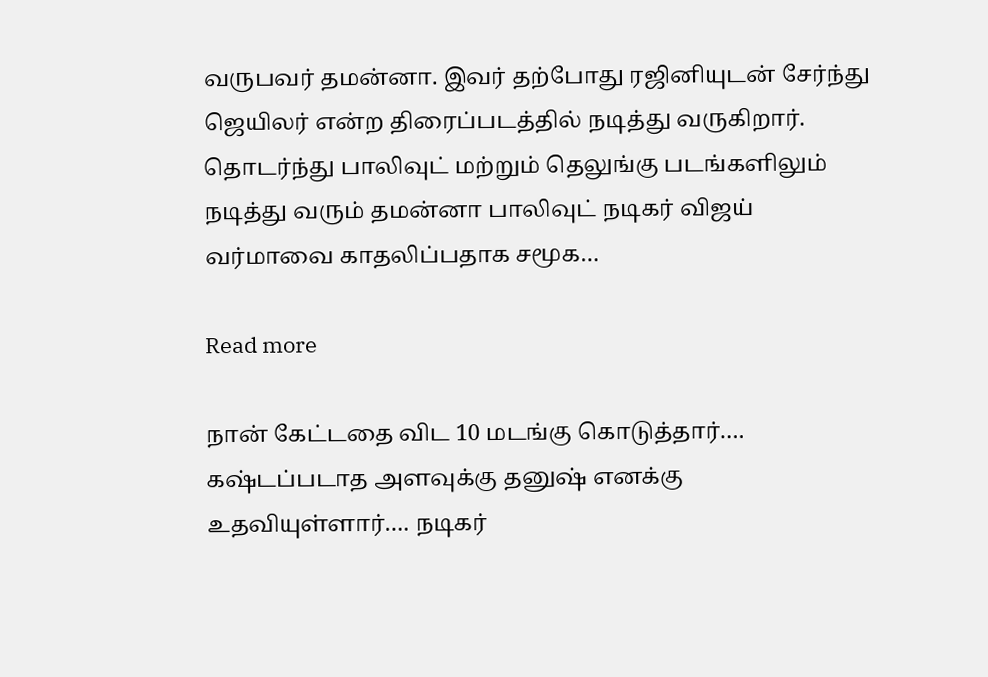வருபவர் தமன்னா. இவர் தற்போது ரஜினியுடன் சேர்ந்து ஜெயிலர் என்ற திரைப்படத்தில் நடித்து வருகிறார். தொடர்ந்து பாலிவுட் மற்றும் தெலுங்கு படங்களிலும் நடித்து வரும் தமன்னா பாலிவுட் நடிகர் விஜய் வர்மாவை காதலிப்பதாக சமூக…

Read more

நான் கேட்டதை விட 10 மடங்கு கொடுத்தார்…. கஷ்டப்படாத அளவுக்கு தனுஷ் எனக்கு உதவியுள்ளார்…. நடிகர்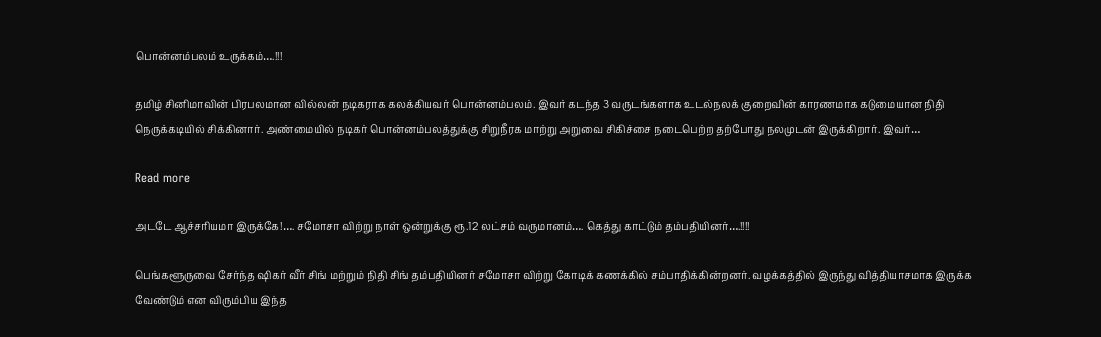பொன்னம்பலம் உருக்கம்….!!!

தமிழ் சினிமாவின் பிரபலமான வில்லன் நடிகராக கலக்கியவர் பொன்னம்பலம். இவர் கடந்த 3 வருடங்களாக உடல்நலக் குறைவின் காரணமாக கடுமையான நிதி நெருக்கடியில் சிக்கினார். அண்மையில் நடிகர் பொன்னம்பலத்துக்கு சிறுநீரக மாற்று அறுவை சிகிச்சை நடைபெற்ற தற்போது நலமுடன் இருக்கிறார். இவர்…

Read more

அடடே ஆச்சரியமா இருக்கே!…. சமோசா விற்று நாள் ஒன்றுக்கு ரூ.12 லட்சம் வருமானம்…. கெத்து காட்டும் தம்பதியினர்….!!!!

பெங்களூருவை சேர்ந்த ஷிகர் வீர் சிங் மற்றும் நிதி சிங் தம்பதியினர் சமோசா விற்று கோடிக் கணக்கில் சம்பாதிக்கின்றனர். வழக்கத்தில் இருந்து வித்தியாசமாக இருக்க வேண்டும் என விரும்பிய இந்த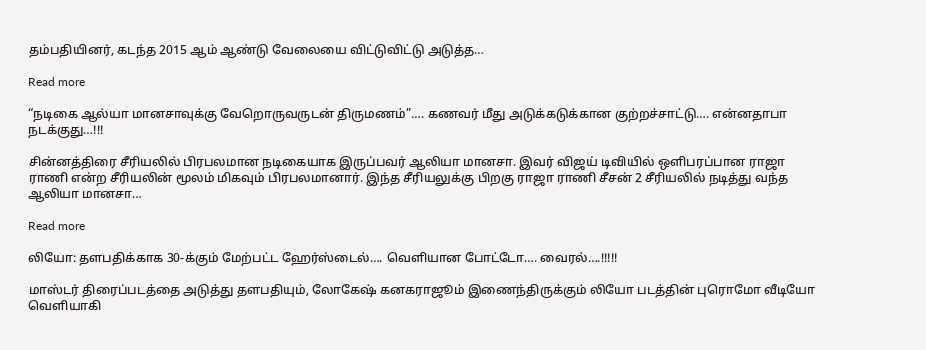தம்பதியினர், கடந்த 2015 ஆம் ஆண்டு வேலையை விட்டுவிட்டு அடுத்த…

Read more

“நடிகை ஆல்யா மானசாவுக்கு வேறொருவருடன் திருமணம்”…. கணவர் மீது அடுக்கடுக்கான குற்றச்சாட்டு…. என்னதாபா நடக்குது…!!!

சின்னத்திரை சீரியலில் பிரபலமான நடிகையாக இருப்பவர் ஆலியா மானசா. இவர் விஜய் டிவியில் ஒளிபரப்பான ராஜா ராணி என்ற சீரியலின் மூலம் மிகவும் பிரபலமானார். இந்த சீரியலுக்கு பிறகு ராஜா ராணி சீசன் 2 சீரியலில் நடித்து வந்த ஆலியா மானசா…

Read more

லியோ: தளபதிக்காக 30-க்கும் மேற்பட்ட ஹேர்ஸ்டைல்…. வெளியான போட்டோ…. வைரல்….!!!!!

மாஸ்டர் திரைப்படத்தை அடுத்து தளபதியும், லோகேஷ் கனகராஜூம் இணைந்திருக்கும் லியோ படத்தின் புரொமோ வீடியோ வெளியாகி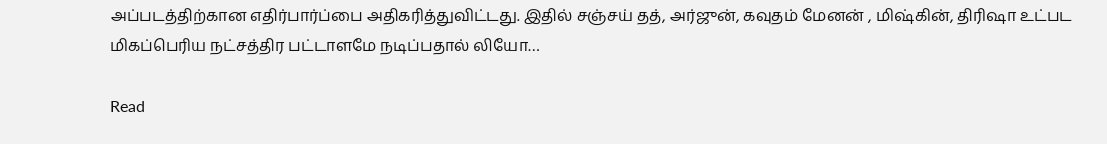அப்படத்திற்கான எதிர்பார்ப்பை அதிகரித்துவிட்டது. இதில் சஞ்சய் தத், அர்ஜுன், கவுதம் மேனன் , மிஷ்கின், திரிஷா உட்பட மிகப்பெரிய நட்சத்திர பட்டாளமே நடிப்பதால் லியோ…

Read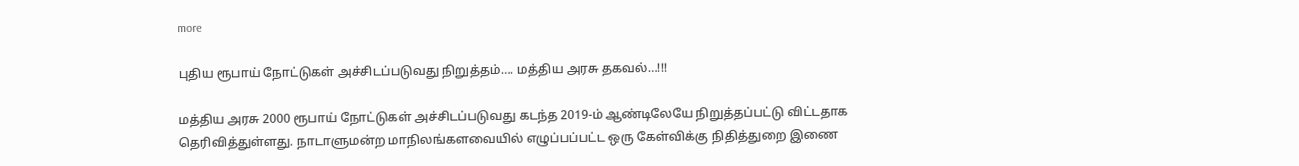more

புதிய ரூபாய் நோட்டுகள் அச்சிடப்படுவது நிறுத்தம்…. மத்திய அரசு தகவல்…!!!

மத்திய அரசு 2000 ரூபாய் நோட்டுகள் அச்சிடப்படுவது கடந்த 2019-ம் ஆண்டிலேயே நிறுத்தப்பட்டு விட்டதாக தெரிவித்துள்ளது. நாடாளுமன்ற மாநிலங்களவையில் எழுப்பப்பட்ட ஒரு கேள்விக்கு நிதித்துறை இணை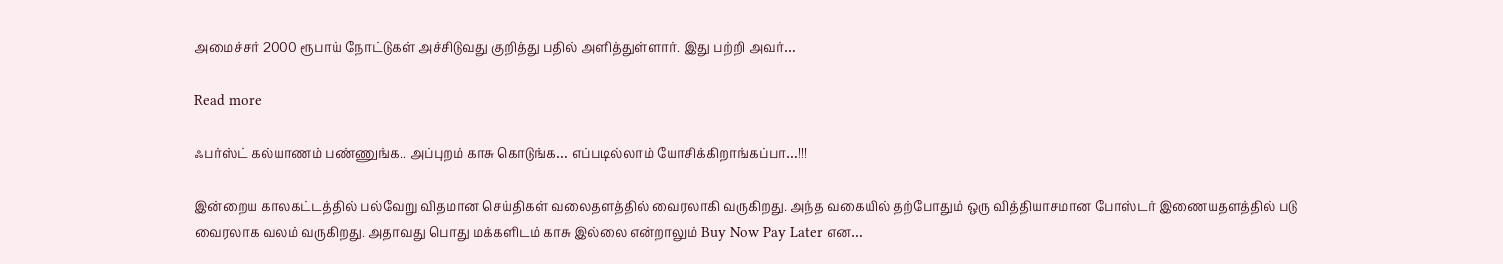அமைச்சர் 2000 ரூபாய் நோட்டுகள் அச்சிடுவது குறித்து பதில் அளித்துள்ளார். இது பற்றி அவர்…

Read more

ஃபர்ஸ்ட் கல்யாணம் பண்ணுங்க.. அப்புறம் காசு கொடுங்க… எப்படில்லாம் யோசிக்கிறாங்கப்பா…!!!

இன்றைய காலகட்டத்தில் பல்வேறு விதமான செய்திகள் வலைதளத்தில் வைரலாகி வருகிறது. அந்த வகையில் தற்போதும் ஒரு வித்தியாசமான போஸ்டர் இணையதளத்தில் படு வைரலாக வலம் வருகிறது. அதாவது பொது மக்களிடம் காசு இல்லை என்றாலும் Buy Now Pay Later என…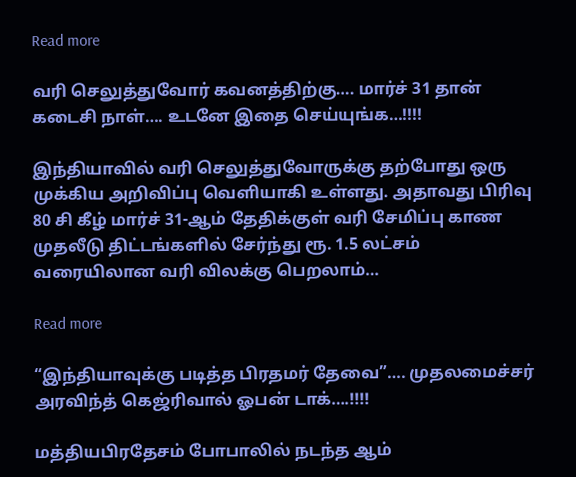Read more

வரி செலுத்துவோர் கவனத்திற்கு…. மார்ச் 31 தான் கடைசி நாள்…. உடனே இதை செய்யுங்க…!!!!

இந்தியாவில் வரி செலுத்துவோருக்கு தற்போது ஒரு முக்கிய அறிவிப்பு வெளியாகி உள்ளது. அதாவது பிரிவு 80 சி கீழ் மார்ச் 31-ஆம் தேதிக்குள் வரி சேமிப்பு காண முதலீடு திட்டங்களில் சேர்ந்து ரூ. 1.5 லட்சம் வரையிலான வரி விலக்கு பெறலாம்…

Read more

“இந்தியாவுக்கு படித்த பிரதமர் தேவை”…. முதலமைச்சர் அரவிந்த் கெஜ்ரிவால் ஓபன் டாக்….!!!!

மத்தியபிரதேசம் போபாலில் நடந்த ஆம்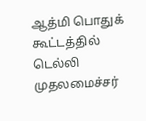ஆத்மி பொதுக் கூட்டத்தில் டெல்லி முதலமைச்சர்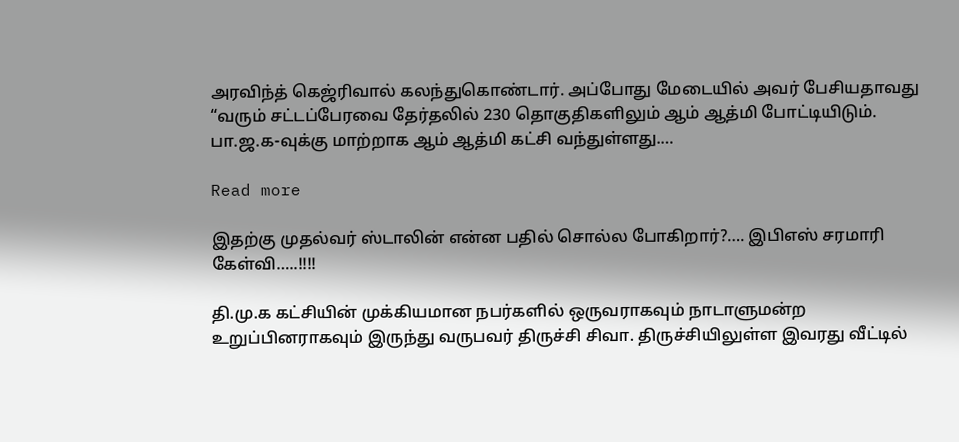அரவிந்த் கெஜ்ரிவால் கலந்துகொண்டார். அப்போது மேடையில் அவர் பேசியதாவது “வரும் சட்டப்பேரவை தேர்தலில் 230 தொகுதிகளிலும் ஆம் ஆத்மி போட்டியிடும். பா.ஜ.க-வுக்கு மாற்றாக ஆம் ஆத்மி கட்சி வந்துள்ளது.…

Read more

இதற்கு முதல்வர் ஸ்டாலின் என்ன பதில் சொல்ல போகிறார்?…. இபிஎஸ் சரமாரி கேள்வி…..!!!!

தி.மு.க கட்சியின் முக்கியமான நபர்களில் ஒருவராகவும் நாடாளுமன்ற உறுப்பினராகவும் இருந்து வருபவர் திருச்சி சிவா. திருச்சியிலுள்ள இவரது வீட்டில்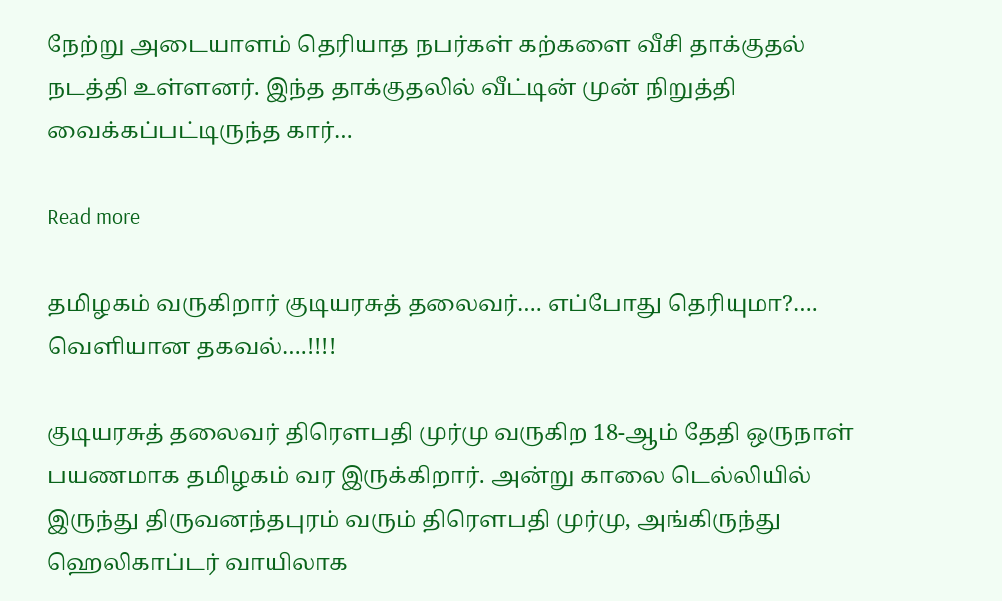நேற்று அடையாளம் தெரியாத நபர்கள் கற்களை வீசி தாக்குதல் நடத்தி உள்ளனர். இந்த தாக்குதலில் வீட்டின் முன் நிறுத்தி வைக்கப்பட்டிருந்த கார்…

Read more

தமிழகம் வருகிறார் குடியரசுத் தலைவர்…. எப்போது தெரியுமா?…. வெளியான தகவல்….!!!!

குடியரசுத் தலைவர் திரௌபதி முர்மு வருகிற 18-ஆம் தேதி ஒருநாள் பயணமாக தமிழகம் வர இருக்கிறார். அன்று காலை டெல்லியில் இருந்து திருவனந்தபுரம் வரும் திரௌபதி முர்மு, அங்கிருந்து ஹெலிகாப்டர் வாயிலாக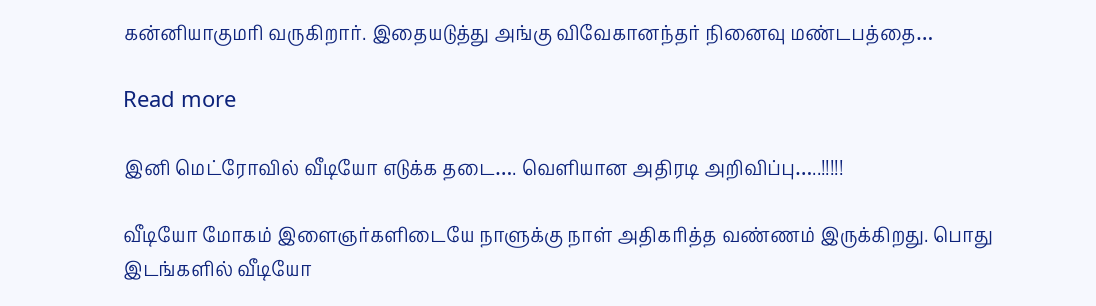கன்னியாகுமரி வருகிறார். இதையடுத்து அங்கு விவேகானந்தர் நினைவு மண்டபத்தை…

Read more

இனி மெட்ரோவில் வீடியோ எடுக்க தடை…. வெளியான அதிரடி அறிவிப்பு…..!!!!!

வீடியோ மோகம் இளைஞர்களிடையே நாளுக்கு நாள் அதிகரித்த வண்ணம் இருக்கிறது. பொது இடங்களில் வீடியோ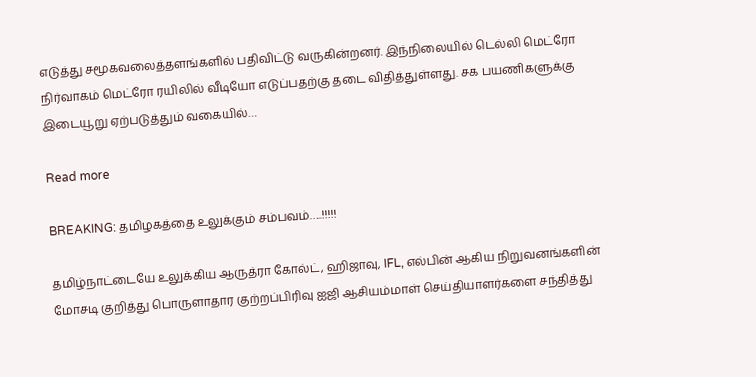எடுத்து சமூகவலைத்தளங்களில் பதிவிட்டு வருகின்றனர். இந்நிலையில் டெல்லி மெட்ரோ நிர்வாகம் மெட்ரோ ரயிலில் வீடியோ எடுப்பதற்கு தடை விதித்துள்ளது. சக பயணிகளுக்கு இடையூறு ஏற்படுத்தும் வகையில்…

Read more

BREAKING: தமிழகத்தை உலுக்கும் சம்பவம்…..!!!!!

தமிழ்நாட்டையே உலுக்கிய ஆருத்ரா கோல்ட், ஹிஜாவு, IFL, எல்பின் ஆகிய நிறுவனங்களின் மோசடி குறித்து பொருளாதார குற்றப்பிரிவு ஐஜி ஆசியம்மாள் செய்தியாளர்களை சந்தித்து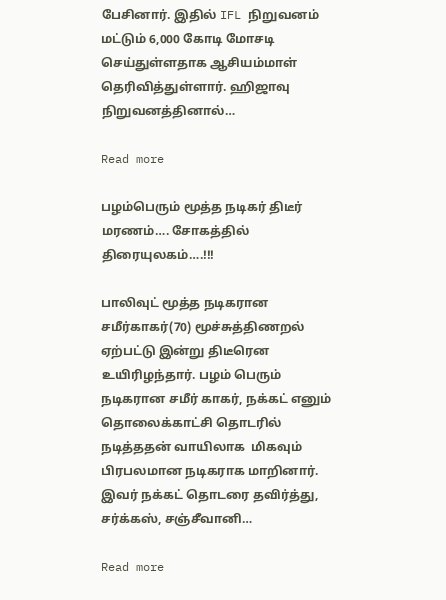பேசினார். இதில் IFL நிறுவனம் மட்டும் 6,000 கோடி மோசடி செய்துள்ளதாக ஆசியம்மாள் தெரிவித்துள்ளார். ஹிஜாவு நிறுவனத்தினால்…

Read more

பழம்பெரும் மூத்த நடிகர் திடீர் மரணம்…. சோகத்தில் திரையுலகம்….!!!

பாலிவுட் மூத்த நடிகரான சமீர்காகர்(70) மூச்சுத்திணறல் ஏற்பட்டு இன்று திடீரென உயிரிழந்தார். பழம் பெரும் நடிகரான சமீர் காகர், நக்கட் எனும் தொலைக்காட்சி தொடரில் நடித்ததன் வாயிலாக  மிகவும் பிரபலமான நடிகராக மாறினார். இவர் நக்கட் தொடரை தவிர்த்து, சர்க்கஸ், சஞ்சீவானி…

Read more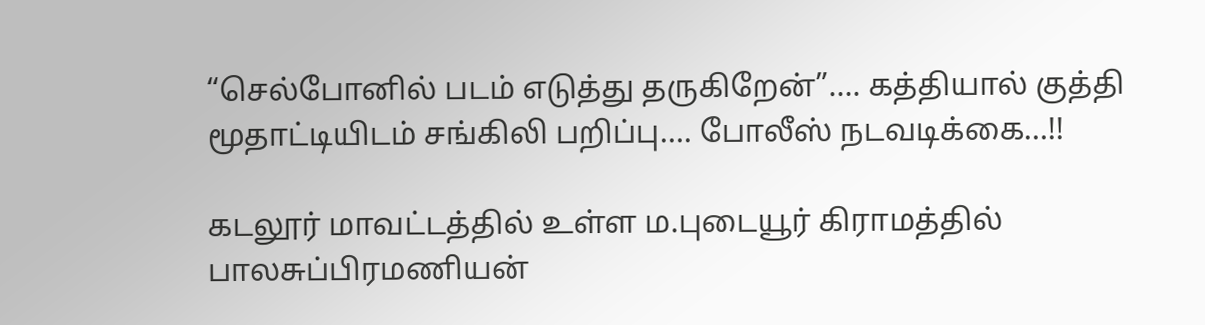“செல்போனில் படம் எடுத்து தருகிறேன்”…. கத்தியால் குத்தி மூதாட்டியிடம் சங்கிலி பறிப்பு…. போலீஸ் நடவடிக்கை…!!

கடலூர் மாவட்டத்தில் உள்ள ம.புடையூர் கிராமத்தில் பாலசுப்பிரமணியன்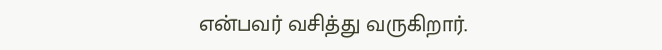என்பவர் வசித்து வருகிறார்.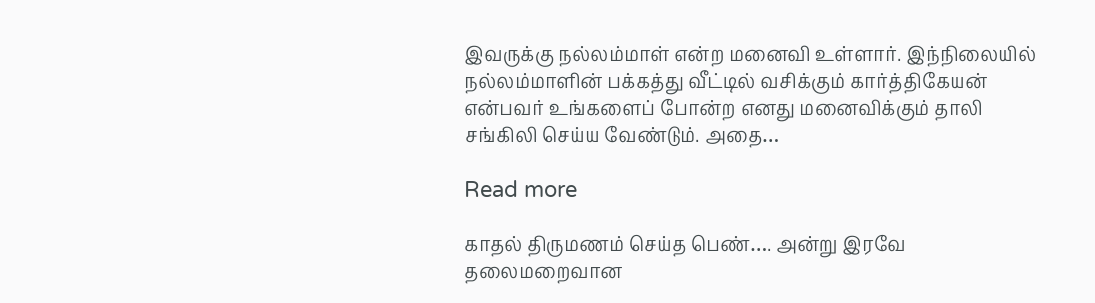இவருக்கு நல்லம்மாள் என்ற மனைவி உள்ளார். இந்நிலையில் நல்லம்மாளின் பக்கத்து வீட்டில் வசிக்கும் கார்த்திகேயன் என்பவர் உங்களைப் போன்ற எனது மனைவிக்கும் தாலி சங்கிலி செய்ய வேண்டும். அதை…

Read more

காதல் திருமணம் செய்த பெண்…. அன்று இரவே தலைமறைவான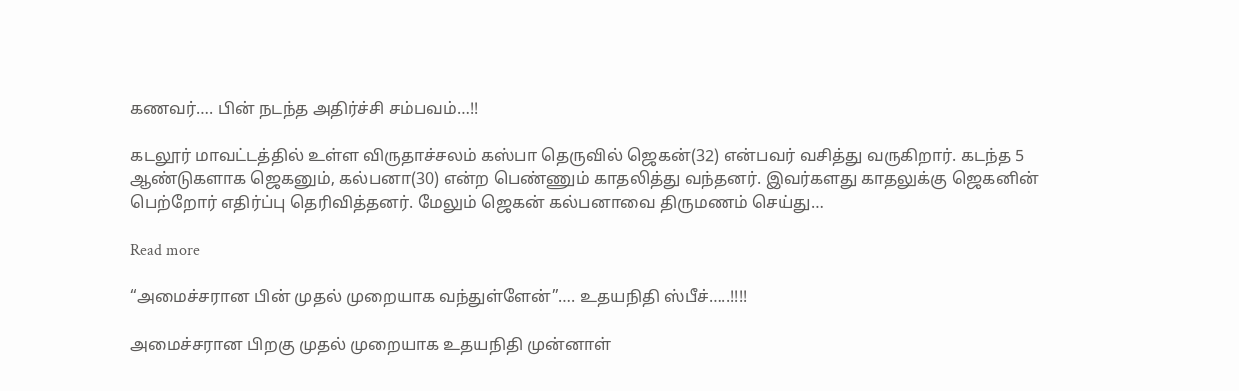கணவர்…. பின் நடந்த அதிர்ச்சி சம்பவம்…!!

கடலூர் மாவட்டத்தில் உள்ள விருதாச்சலம் கஸ்பா தெருவில் ஜெகன்(32) என்பவர் வசித்து வருகிறார். கடந்த 5 ஆண்டுகளாக ஜெகனும், கல்பனா(30) என்ற பெண்ணும் காதலித்து வந்தனர். இவர்களது காதலுக்கு ஜெகனின் பெற்றோர் எதிர்ப்பு தெரிவித்தனர். மேலும் ஜெகன் கல்பனாவை திருமணம் செய்து…

Read more

“அமைச்சரான பின் முதல் முறையாக வந்துள்ளேன்”…. உதயநிதி ஸ்பீச்…..!!!!

அமைச்சரான பிறகு முதல் முறையாக உதயநிதி முன்னாள்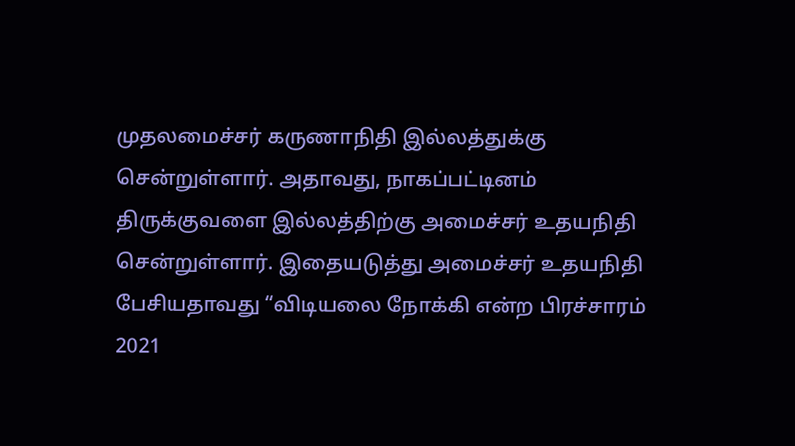முதலமைச்சர் கருணாநிதி இல்லத்துக்கு சென்றுள்ளார். அதாவது, நாகப்பட்டினம் திருக்குவளை இல்லத்திற்கு அமைச்சர் உதயநிதி சென்றுள்ளார். இதையடுத்து அமைச்சர் உதயநிதி பேசியதாவது “விடியலை நோக்கி என்ற பிரச்சாரம் 2021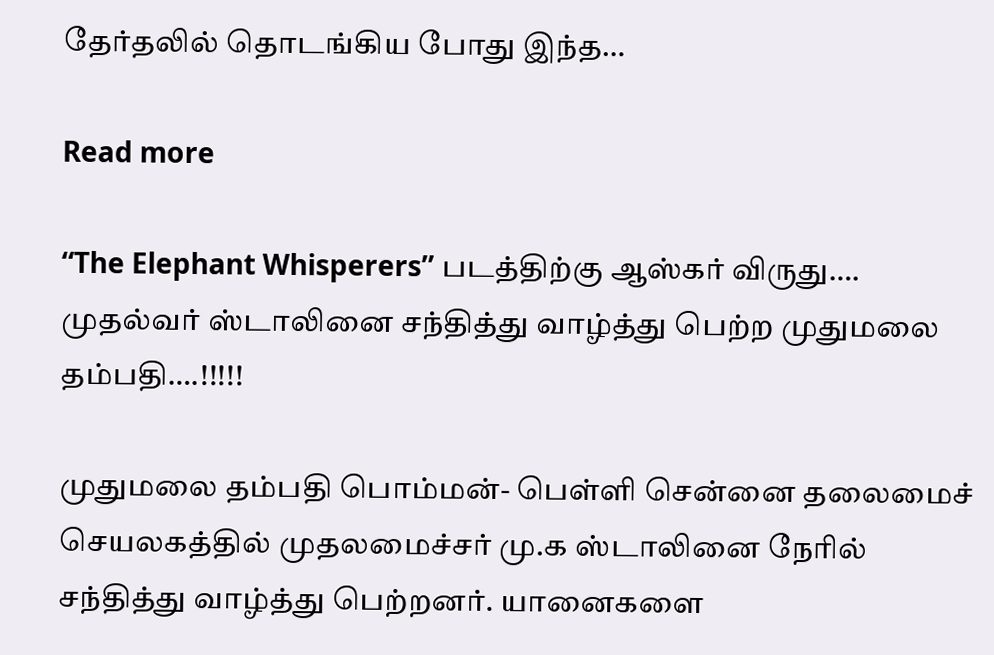தேர்தலில் தொடங்கிய போது இந்த…

Read more

“The Elephant Whisperers” படத்திற்கு ஆஸ்கர் விருது…. முதல்வர் ஸ்டாலினை சந்தித்து வாழ்த்து பெற்ற முதுமலை தம்பதி….!!!!!

முதுமலை தம்பதி பொம்மன்- பெள்ளி சென்னை தலைமைச் செயலகத்தில் முதலமைச்சர் மு.க ஸ்டாலினை நேரில் சந்தித்து வாழ்த்து பெற்றனர். யானைகளை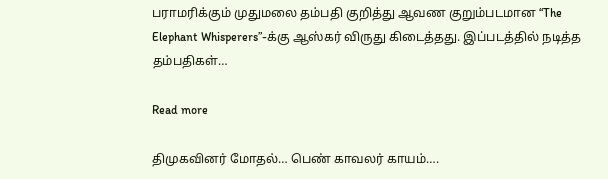பராமரிக்கும் முதுமலை தம்பதி குறித்து ஆவண குறும்படமான “The Elephant Whisperers”-க்கு ஆஸ்கர் விருது கிடைத்தது. இப்படத்தில் நடித்த தம்பதிகள்…

Read more

திமுகவினர் மோதல்… பெண் காவலர் காயம்….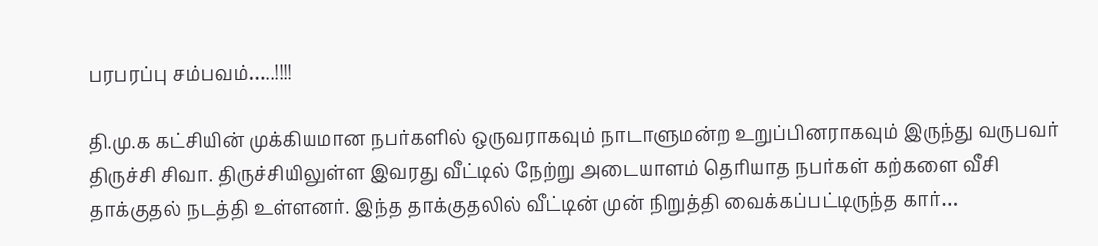பரபரப்பு சம்பவம்…..!!!!

தி.மு.க கட்சியின் முக்கியமான நபர்களில் ஒருவராகவும் நாடாளுமன்ற உறுப்பினராகவும் இருந்து வருபவர் திருச்சி சிவா. திருச்சியிலுள்ள இவரது வீட்டில் நேற்று அடையாளம் தெரியாத நபர்கள் கற்களை வீசி தாக்குதல் நடத்தி உள்ளனர். இந்த தாக்குதலில் வீட்டின் முன் நிறுத்தி வைக்கப்பட்டிருந்த கார்…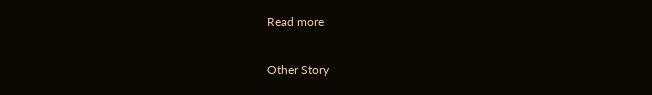Read more

Other Story